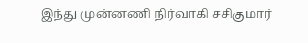இந்து முன்னணி நிர்வாகி சசிகுமார்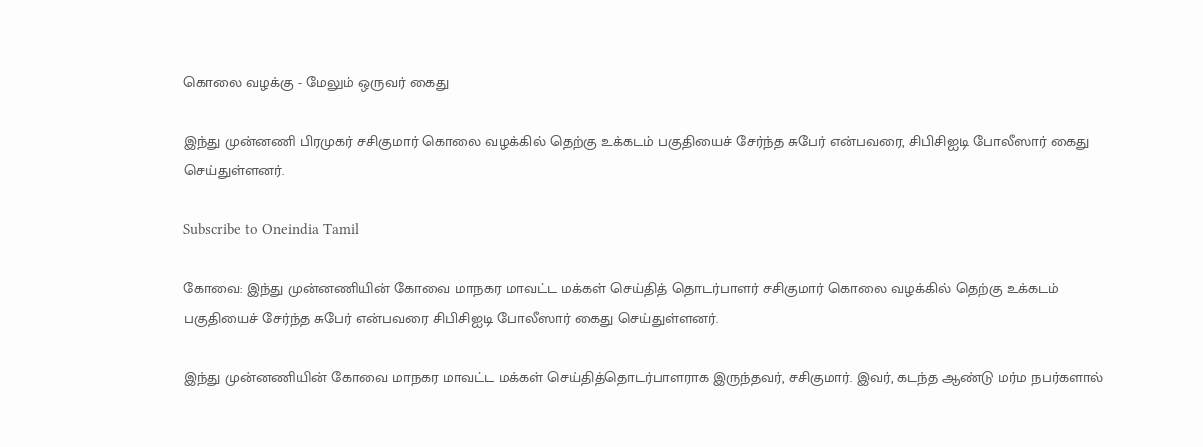கொலை வழக்கு - மேலும் ஒருவர் கைது

இந்து முன்னணி பிரமுகர் சசிகுமார் கொலை வழக்கில் தெற்கு உக்கடம் பகுதியைச் சேர்ந்த சுபேர் என்பவரை, சிபிசிஐடி போலீஸார் கைது செய்துள்ளனர்.

Subscribe to Oneindia Tamil

கோவை: இந்து முன்னணியின் கோவை மாநகர மாவட்ட மக்கள் செய்தித் தொடர்பாளர் சசிகுமார் கொலை வழக்கில் தெற்கு உக்கடம் பகுதியைச் சேர்ந்த சுபேர் என்பவரை சிபிசிஐடி போலீஸார் கைது செய்துள்ளனர்.

இந்து முன்னணியின் கோவை மாநகர மாவட்ட மக்கள் செய்தித்தொடர்பாளராக இருந்தவர், சசிகுமார். இவர், கடந்த ஆண்டு மர்ம நபர்களால்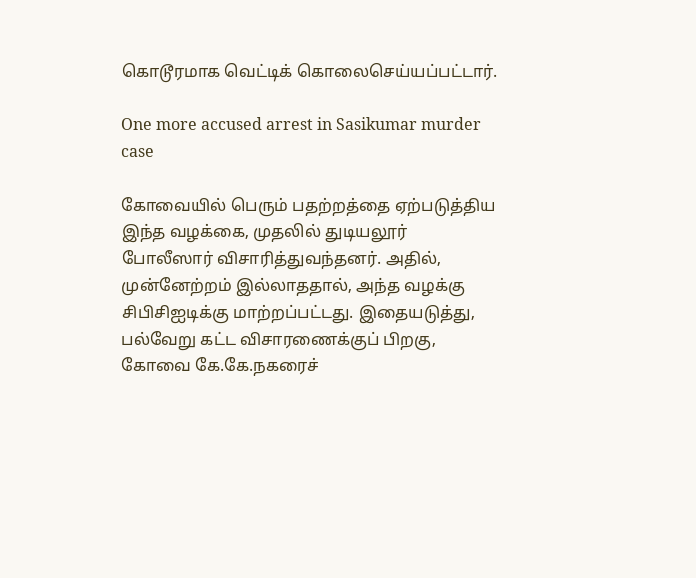கொடூரமாக வெட்டிக் கொலைசெய்யப்பட்டார்.

One more accused arrest in Sasikumar murder case

கோவையில் பெரும் பதற்றத்தை ஏற்படுத்திய இந்த வழக்கை, முதலில் துடியலூர் போலீஸார் விசாரித்துவந்தனர். அதில், முன்னேற்றம் இல்லாததால், அந்த வழக்கு சிபிசிஐடிக்கு மாற்றப்பட்டது. இதையடுத்து, பல்வேறு கட்ட விசாரணைக்குப் பிறகு, கோவை கே.கே.நகரைச்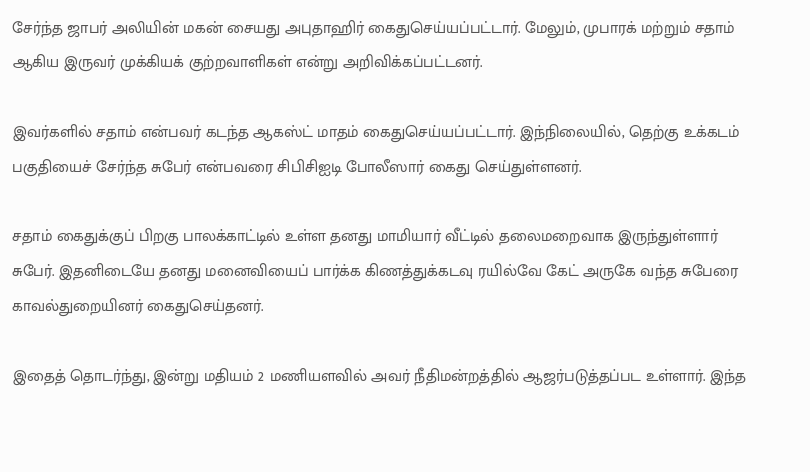சேர்ந்த ஜாபர் அலியின் மகன் சையது அபுதாஹிர் கைதுசெய்யப்பட்டார். மேலும், முபாரக் மற்றும் சதாம் ஆகிய இருவர் முக்கியக் குற்றவாளிகள் என்று அறிவிக்கப்பட்டனர்.

இவர்களில் சதாம் என்பவர் கடந்த ஆகஸ்ட் மாதம் கைதுசெய்யப்பட்டார். இந்நிலையில், தெற்கு உக்கடம் பகுதியைச் சேர்ந்த சுபேர் என்பவரை சிபிசிஐடி போலீஸார் கைது செய்துள்ளனர்.

சதாம் கைதுக்குப் பிறகு பாலக்காட்டில் உள்ள தனது மாமியார் வீட்டில் தலைமறைவாக இருந்துள்ளார் சுபேர். இதனிடையே தனது மனைவியைப் பார்க்க கிணத்துக்கடவு ரயில்வே கேட் அருகே வந்த சுபேரை காவல்துறையினர் கைதுசெய்தனர்.

இதைத் தொடர்ந்து, இன்று மதியம் 2 மணியளவில் அவர் நீதிமன்றத்தில் ஆஜர்படுத்தப்பட உள்ளார். இந்த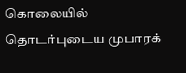கொலையில் தொடர்புடைய முபாரக்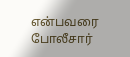என்பவரை போலீசார்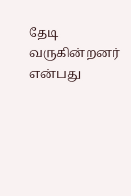தேடி வருகின்றனர் என்பது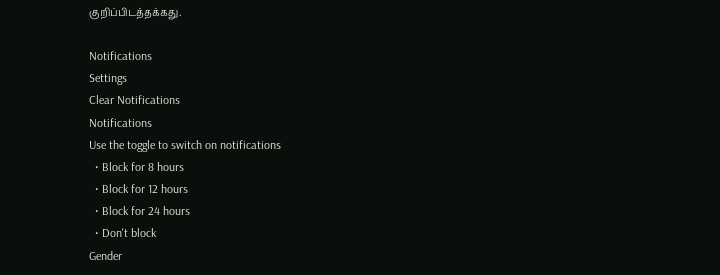குறிப்பிடத்தக்கது.

Notifications
Settings
Clear Notifications
Notifications
Use the toggle to switch on notifications
  • Block for 8 hours
  • Block for 12 hours
  • Block for 24 hours
  • Don't block
Gender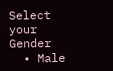Select your Gender
  • Male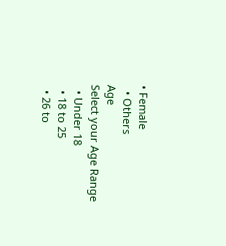• Female
  • Others
Age
Select your Age Range
  • Under 18
  • 18 to 25
  • 26 to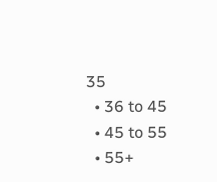35
  • 36 to 45
  • 45 to 55
  • 55+